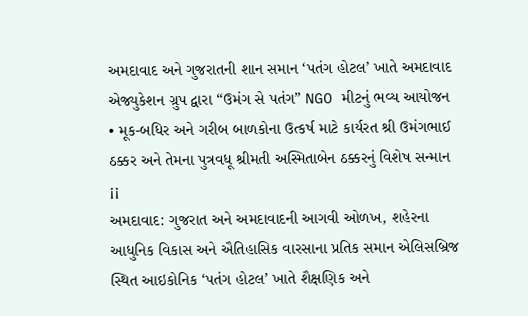અમદાવાદ અને ગુજરાતની શાન સમાન ‘પતંગ હોટલ’ ખાતે અમદાવાદ એજ્યુકેશન ગ્રુપ દ્વારા “ઉમંગ સે પતંગ” NGO મીટનું ભવ્ય આયોજન
• મૂક-બધિર અને ગરીબ બાળકોના ઉત્કર્ષ માટે કાર્યરત શ્રી ઉમંગભાઈ ઠક્કર અને તેમના પુત્રવધૂ શ્રીમતી અસ્મિતાબેન ઠક્કરનું વિશેષ સન્માન ¡¡
અમદાવાદ: ગુજરાત અને અમદાવાદની આગવી ઓળખ, શહેરના આધુનિક વિકાસ અને ઐતિહાસિક વારસાના પ્રતિક સમાન એલિસબ્રિજ સ્થિત આઇકોનિક ‘પતંગ હોટલ’ ખાતે શૈક્ષણિક અને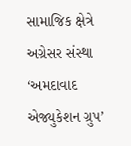સામાજિક ક્ષેત્રે અગ્રેસર સંસ્થા ‘અમદાવાદ એજ્યુકેશન ગ્રુપ’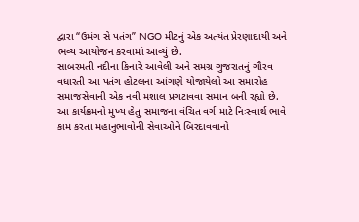દ્વારા “ઉમંગ સે પતંગ” NGO મીટનું એક અત્યંત પ્રેરણાદાયી અને ભવ્ય આયોજન કરવામાં આવ્યું છે.
સાબરમતી નદીના કિનારે આવેલી અને સમગ્ર ગુજરાતનું ગૌરવ વધારતી આ પતંગ હોટલના આંગણે યોજાયેલો આ સમારોહ સમાજસેવાની એક નવી મશાલ પ્રગટાવવા સમાન બની રહ્યો છે.
આ કાર્યક્રમનો મુખ્ય હેતુ સમાજના વંચિત વર્ગ માટે નિઃસ્વાર્થ ભાવે કામ કરતા મહાનુભાવોની સેવાઓને બિરદાવવાનો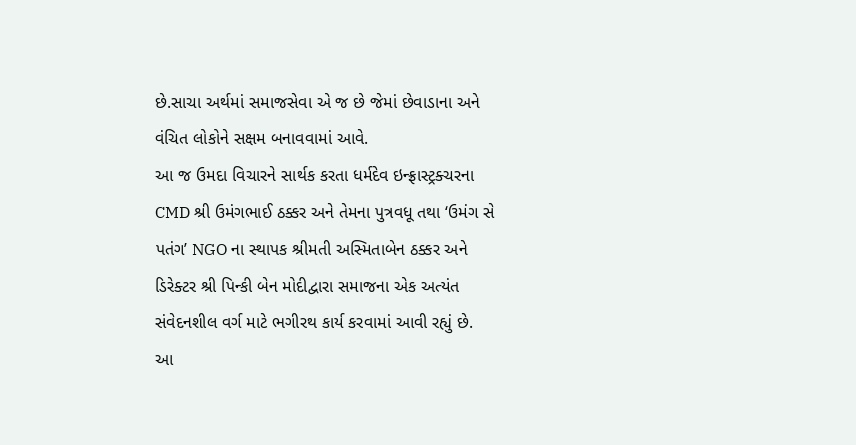છે.સાચા અર્થમાં સમાજસેવા એ જ છે જેમાં છેવાડાના અને વંચિત લોકોને સક્ષમ બનાવવામાં આવે.
આ જ ઉમદા વિચારને સાર્થક કરતા ધર્મદેવ ઇન્ફ્રાસ્ટ્રક્ચરના CMD શ્રી ઉમંગભાઈ ઠક્કર અને તેમના પુત્રવધૂ તથા ‘ઉમંગ સે પતંગ’ NGO ના સ્થાપક શ્રીમતી અસ્મિતાબેન ઠક્કર અને ડિરેક્ટર શ્રી પિન્કી બેન મોદીદ્વારા સમાજના એક અત્યંત સંવેદનશીલ વર્ગ માટે ભગીરથ કાર્ય કરવામાં આવી રહ્યું છે.
આ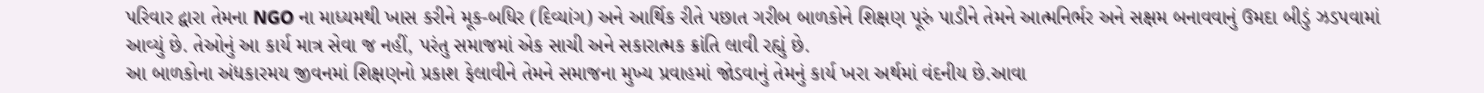પરિવાર દ્વારા તેમના NGO ના માધ્યમથી ખાસ કરીને મૂક-બધિર (દિવ્યાંગ) અને આર્થિક રીતે પછાત ગરીબ બાળકોને શિક્ષણ પૂરું પાડીને તેમને આત્મનિર્ભર અને સક્ષમ બનાવવાનું ઉમદા બીડું ઝડપવામાં આવ્યું છે. તેઓનું આ કાર્ય માત્ર સેવા જ નહીં, પરંતુ સમાજમાં એક સાચી અને સકારાત્મક ક્રાંતિ લાવી રહ્યું છે.
આ બાળકોના અંધકારમય જીવનમાં શિક્ષણનો પ્રકાશ ફેલાવીને તેમને સમાજના મુખ્ય પ્રવાહમાં જોડવાનું તેમનું કાર્ય ખરા અર્થમાં વંદનીય છે.આવા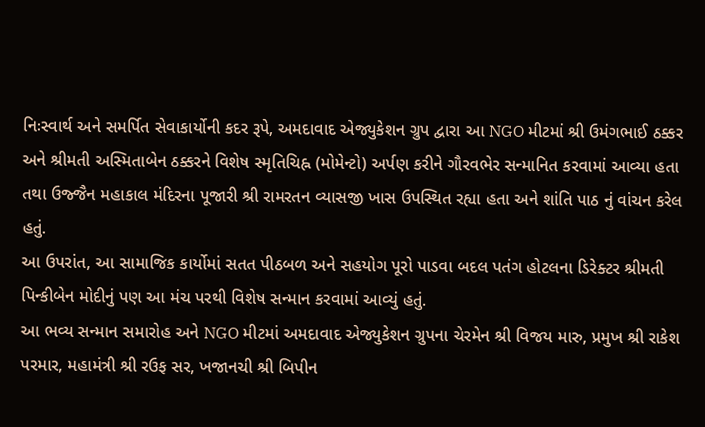નિઃસ્વાર્થ અને સમર્પિત સેવાકાર્યોની કદર રૂપે, અમદાવાદ એજ્યુકેશન ગ્રુપ દ્વારા આ NGO મીટમાં શ્રી ઉમંગભાઈ ઠક્કર અને શ્રીમતી અસ્મિતાબેન ઠક્કરને વિશેષ સ્મૃતિચિહ્ન (મોમેન્ટો) અર્પણ કરીને ગૌરવભેર સન્માનિત કરવામાં આવ્યા હતા તથા ઉજ્જૈન મહાકાલ મંદિરના પૂજારી શ્રી રામરતન વ્યાસજી ખાસ ઉપસ્થિત રહ્યા હતા અને શાંતિ પાઠ નું વાંચન કરેલ હતું.
આ ઉપરાંત, આ સામાજિક કાર્યોમાં સતત પીઠબળ અને સહયોગ પૂરો પાડવા બદલ પતંગ હોટલના ડિરેક્ટર શ્રીમતી પિન્કીબેન મોદીનું પણ આ મંચ પરથી વિશેષ સન્માન કરવામાં આવ્યું હતું.
આ ભવ્ય સન્માન સમારોહ અને NGO મીટમાં અમદાવાદ એજ્યુકેશન ગ્રુપના ચેરમેન શ્રી વિજય મારુ, પ્રમુખ શ્રી રાકેશ પરમાર, મહામંત્રી શ્રી રઉફ સર, ખજાનચી શ્રી બિપીન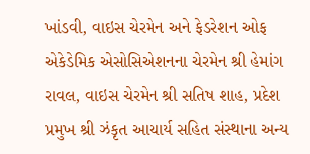ખાંડવી, વાઇસ ચેરમેન અને ફેડરેશન ઓફ એકેડેમિક એસોસિએશનના ચેરમેન શ્રી હેમાંગ રાવલ, વાઇસ ચેરમેન શ્રી સતિષ શાહ, પ્રદેશ પ્રમુખ શ્રી ઝંકૃત આચાર્ય સહિત સંસ્થાના અન્ય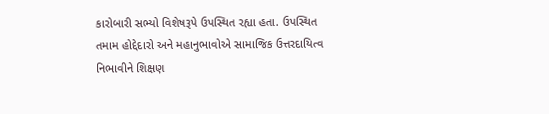કારોબારી સભ્યો વિશેષરૂપે ઉપસ્થિત રહ્યા હતા. ઉપસ્થિત તમામ હોદ્દેદારો અને મહાનુભાવોએ સામાજિક ઉત્તરદાયિત્વ નિભાવીને શિક્ષણ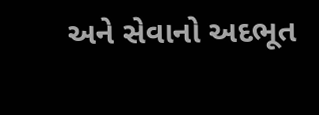અને સેવાનો અદભૂત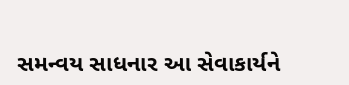સમન્વય સાધનાર આ સેવાકાર્યને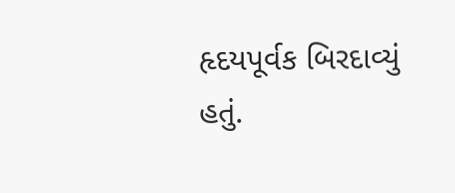હૃદયપૂર્વક બિરદાવ્યું હતું.